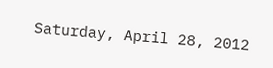Saturday, April 28, 2012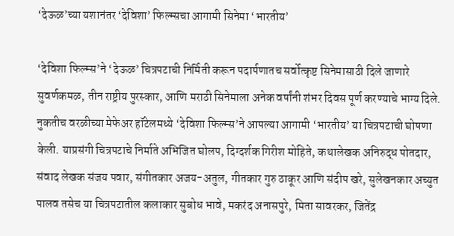‘देऊळ’च्या यशानंतर ‘देविशा’ फिल्म्सचा आगामी सिनेमा ‘भारतीय’

‘देविशा फिल्म्स’ने ‘देऊळ’ चित्रपटाची निर्मिती करून पदार्पणातच सर्वोत्कृष्ट सिनेमासाठी दिले जाणारे सुवर्णकमळ, तीन राष्ट्रीय पुरस्कार, आणि मराठी सिनेमाला अनेक वर्षांनी शंभर दिवस पूर्ण करण्याचे भाग्य दिले. नुकतीच वरळीच्या मेफेअर हॉटेलमध्ये ‘देविशा फिल्म्स’ने आपल्या आगामी ‘भारतीय’ या चित्रपटाची घोषणा केली. याप्रसंगी चित्रपटाचे निर्माते अभिजित घोलप, दिग्दर्शक गिरीश मोहिते, कथालेखक अनिरुद्ध पोतदार, संवाद लेखक संजय पवार, संगीतकार अजय-अतुल, गीतकार गुरु ठाकूर आणि संदीप खरे, सुलेखनकार अच्युत पालव तसेच या चित्रपटातील कलाकार सुबोध भावे, मकरंद अनासपुरे, मिता सावरकर, जितेंद्र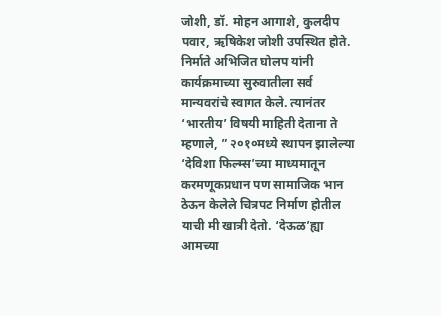जोशी, डॉ. मोहन आगाशे, कुलदीप पवार, ऋषिकेश जोशी उपस्थित होते.
निर्माते अभिजित घोलप यांनी कार्यक्रमाच्या सुरुवातीला सर्व मान्यवरांचे स्वागत केले. त्यानंतर ‘भारतीय’ विषयी माहिती देताना ते म्हणाले, ” २०१०मध्ये स्थापन झालेल्या ‘देविशा फिल्म्स’च्या माध्यमातून करमणूकप्रधान पण सामाजिक भान ठेऊन केलेले चित्रपट निर्माण होतील याची मी खात्री देतो. ‘देऊळ’ह्या आमच्या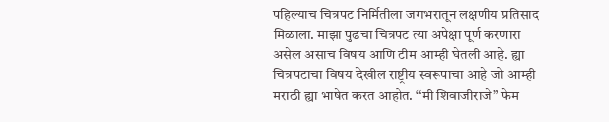पहिल्याच चित्रपट निर्मितीला जगभरातून लक्षणीय प्रतिसाद मिळाला. माझा पुढचा चित्रपट त्या अपेक्षा पूर्ण करणारा असेल असाच विषय आणि टीम आम्ही घेतली आहे. ह्या चित्रपटाचा विषय देखील राष्ट्रीय स्वरूपाचा आहे जो आम्ही मराठी ह्या भाषेत करत आहोत. “मी शिवाजीराजे” फेम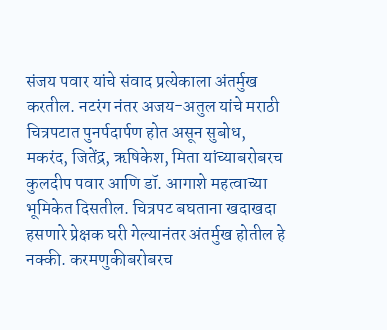संजय पवार यांचे संवाद प्रत्येकाला अंतर्मुख करतील. नटरंग नंतर अजय-अतुल यांचे मराठी चित्रपटात पुनर्पदार्पण होत असून सुबोध, मकरंद, जितेंद्र, ऋषिकेश, मिता यांच्याबरोबरच कुलदीप पवार आणि डॉ. आगाशे महत्वाच्या भूमिकेत दिसतील. चित्रपट बघताना खदाखदा हसणारे प्रेक्षक घरी गेल्यानंतर अंतर्मुख होतील हे नक्की. करमणुकीबरोबरच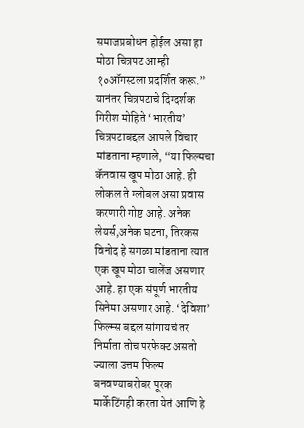समाजप्रबोधन होईल असा हा मोठा चित्रपट आम्ही १०ऑगस्टला प्रदर्शित करू.”
यानंतर चित्रपटाचे दिग्दर्शक गिरीश मोहिते ‘भारतीय’ चित्रपटाबद्दल आपले विचार मांडताना म्हणाले, “या फिल्मचा कॅनवास खूप मोठा आहे. ही लोकल ते ग्लोबल असा प्रवास करणारी गोष्ट आहे. अनेक लेयर्स,अनेक घटना, तिरकस विनोद हे सगळा मांडताना त्यात एक खूप मोठा चालेंज असणार आहे. हा एक संपूर्ण भारतीय सिनेमा असणार आहे. ‘देविशा’ फिल्म्स बद्दल सांगायचं तर निर्माता तोच परफेक्ट असतो ज्याला उत्तम फिल्म बनवण्याबरोबर पूरक मार्केटिंगही करता येतं आणि हे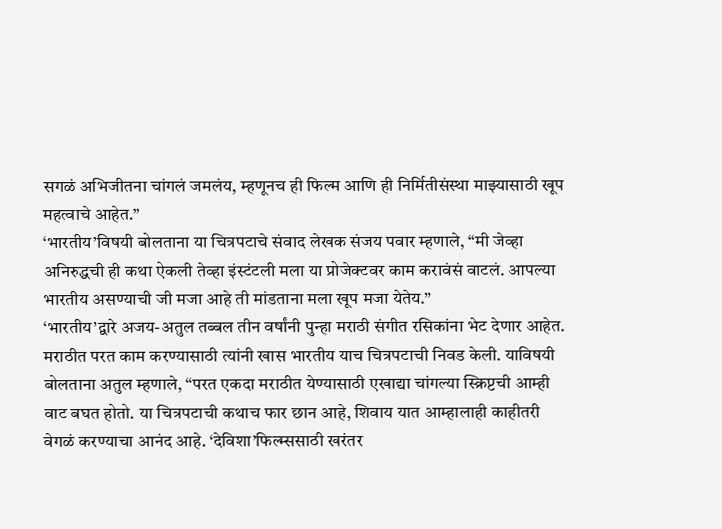सगळं अभिजीतना चांगलं जमलंय, म्हणूनच ही फिल्म आणि ही निर्मितीसंस्था माझ्यासाठी खूप महत्वाचे आहेत.”
‘भारतीय’विषयी बोलताना या चित्रपटाचे संवाद लेखक संजय पवार म्हणाले, “मी जेव्हा अनिरुद्धची ही कथा ऐकली तेव्हा इंस्टंटली मला या प्रोजेक्टवर काम करावंसं वाटलं. आपल्या भारतीय असण्याची जी मजा आहे ती मांडताना मला खूप मजा येतेय.”
‘भारतीय’द्वारे अजय-अतुल तब्बल तीन वर्षांनी पुन्हा मराठी संगीत रसिकांना भेट देणार आहेत. मराठीत परत काम करण्यासाठी त्यांनी खास भारतीय याच चित्रपटाची निवड केली. याविषयी बोलताना अतुल म्हणाले, “परत एकदा मराठीत येण्यासाठी एखाद्या चांगल्या स्क्रिप्टची आम्ही वाट बघत होतो. या चित्रपटाची कथाच फार छान आहे, शिवाय यात आम्हालाही काहीतरी वेगळं करण्याचा आनंद आहे. ‘देविशा’फिल्म्ससाठी खरंतर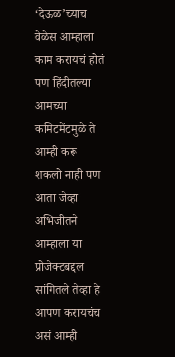‘देऊळ’च्याच वेळेस आम्हाला काम करायचं होतं पण हिंदीतल्या आमच्या कमिटमेंटमुळे ते आम्ही करू शकलो नाही पण आता जेव्हा अभिजीतने आम्हाला या प्रोजेक्टबद्दल सांगितले तेव्हा हे आपण करायचंच असं आम्ही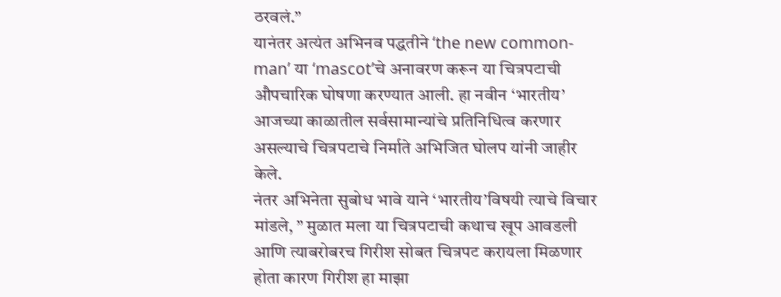ठरवलं.”
यानंतर अत्यंत अभिनव पद्धतीने ‘the new common-man’ या ‘mascot’चे अनावरण करून या चित्रपटाची औपचारिक घोषणा करण्यात आली. हा नवीन ‘भारतीय’ आजच्या काळातील सर्वसामान्यांचे प्रतिनिधित्व करणार असल्याचे चित्रपटाचे निर्माते अभिजित घोलप यांनी जाहीर केले.
नंतर अभिनेता सुबोध भावे याने ‘भारतीय’विषयी त्याचे विचार मांडले, ” मुळात मला या चित्रपटाची कथाच खूप आवडली आणि त्याबरोबरच गिरीश सोबत चित्रपट करायला मिळणार होता कारण गिरीश हा माझा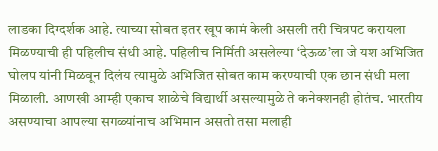लाडका दिग्दर्शक आहे. त्याच्या सोबत इतर खूप कामं केली असली तरी चित्रपट करायला मिळण्याची ही पहिलीच संधी आहे. पहिलीच निर्मिती असलेल्या ‘देऊळ’ला जे यश अभिजित घोलप यांनी मिळवून दिलंय त्यामुळे अभिजित सोबत काम करण्याची एक छान संधी मला मिळाली. आणखी आम्ही एकाच शाळेचे विद्यार्थी असल्यामुळे ते कनेक्शनही होतंच. भारतीय असण्याचा आपल्या सगळ्यांनाच अभिमान असतो तसा मलाही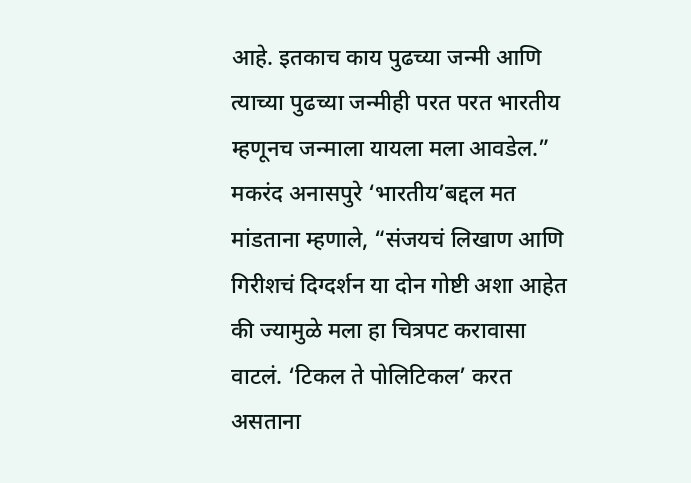आहे. इतकाच काय पुढच्या जन्मी आणि त्याच्या पुढच्या जन्मीही परत परत भारतीय म्हणूनच जन्माला यायला मला आवडेल.”
मकरंद अनासपुरे ‘भारतीय’बद्दल मत मांडताना म्हणाले, “संजयचं लिखाण आणि गिरीशचं दिग्दर्शन या दोन गोष्टी अशा आहेत की ज्यामुळे मला हा चित्रपट करावासा वाटलं. ‘टिकल ते पोलिटिकल’ करत असताना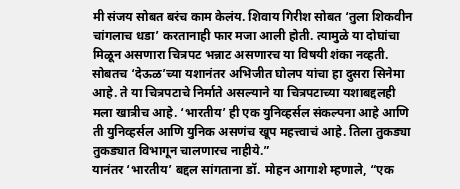मी संजय सोबत बरंच काम केलंय. शिवाय गिरीश सोबत ‘तुला शिकवीन चांगलाच धडा’ करतानाही फार मजा आली होती. त्यामुळे या दोघांचा मिळून असणारा चित्रपट भन्नाट असणारच या विषयी शंका नव्हती. सोबतच ‘देऊळ’च्या यशानंतर अभिजीत घोलप यांचा हा दुसरा सिनेमा आहे. ते या चित्रपटाचे निर्माते असल्याने या चित्रपटाच्या यशाबद्दलही मला खात्रीच आहे. ‘भारतीय’ ही एक युनिव्हर्सल संकल्पना आहे आणि ती युनिव्हर्सल आणि युनिक असणंच खूप महत्त्वाचं आहे. तिला तुकड्या तुकड्यात विभागून चालणारच नाहीये.”
यानंतर ‘भारतीय’ बद्दल सांगताना डॉ. मोहन आगाशे म्हणाले, “एक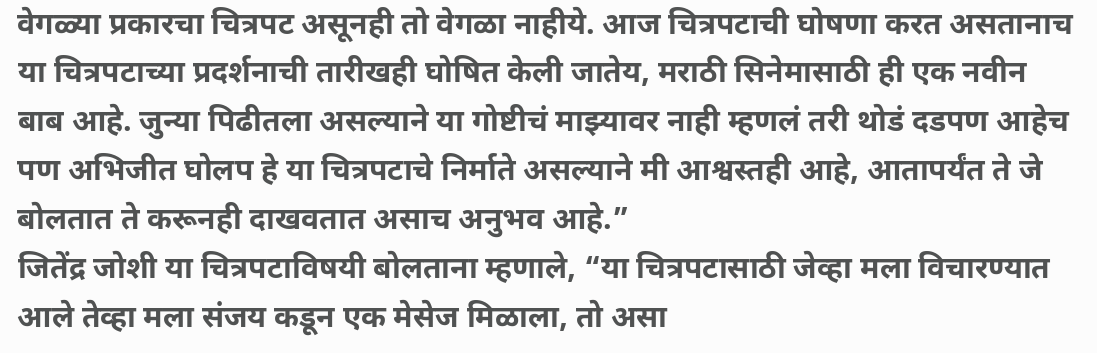वेगळ्या प्रकारचा चित्रपट असूनही तो वेगळा नाहीये. आज चित्रपटाची घोषणा करत असतानाच या चित्रपटाच्या प्रदर्शनाची तारीखही घोषित केली जातेय, मराठी सिनेमासाठी ही एक नवीन बाब आहे. जुन्या पिढीतला असल्याने या गोष्टीचं माझ्यावर नाही म्हणलं तरी थोडं दडपण आहेच पण अभिजीत घोलप हे या चित्रपटाचे निर्माते असल्याने मी आश्वस्तही आहे, आतापर्यंत ते जे बोलतात ते करूनही दाखवतात असाच अनुभव आहे.”
जितेंद्र जोशी या चित्रपटाविषयी बोलताना म्हणाले, “या चित्रपटासाठी जेव्हा मला विचारण्यात आले तेव्हा मला संजय कडून एक मेसेज मिळाला, तो असा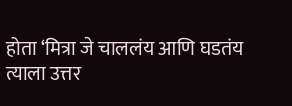होता ‘मित्रा जे चाललंय आणि घडतंय त्याला उत्तर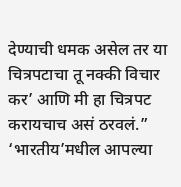देण्याची धमक असेल तर या चित्रपटाचा तू नक्की विचार कर’ आणि मी हा चित्रपट करायचाच असं ठरवलं.”
‘भारतीय’मधील आपल्या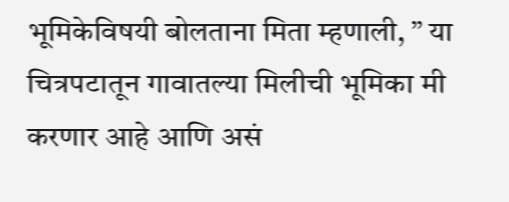भूमिकेविषयी बोलताना मिता म्हणाली, ” या चित्रपटातून गावातल्या मिलीची भूमिका मी करणार आहे आणि असं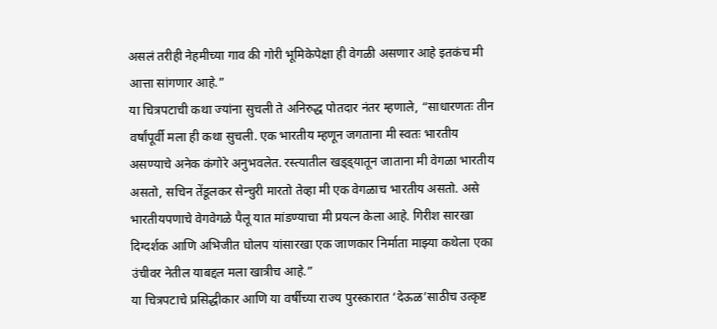असलं तरीही नेहमीच्या गाव की गोरी भूमिकेपेक्षा ही वेगळी असणार आहे इतकंच मी आत्ता सांगणार आहे.”
या चित्रपटाची कथा ज्यांना सुचली ते अनिरुद्ध पोतदार नंतर म्हणाले, “साधारणतः तीन वर्षांपूर्वी मला ही कथा सुचली. एक भारतीय म्हणून जगताना मी स्वतः भारतीय असण्याचे अनेक कंगोरे अनुभवलेत. रस्त्यातील खड्ड्यातून जाताना मी वेगळा भारतीय असतो, सचिन तेंडूलकर सेन्चुरी मारतो तेव्हा मी एक वेगळाच भारतीय असतो. असे भारतीयपणाचे वेगवेगळे पैलू यात मांडण्याचा मी प्रयत्न केला आहे. गिरीश सारखा दिग्दर्शक आणि अभिजीत घोलप यांसारखा एक जाणकार निर्माता माझ्या कथेला एका उंचीवर नेतील याबद्दल मला खात्रीच आहे.”
या चित्रपटाचे प्रसिद्धीकार आणि या वर्षीच्या राज्य पुरस्कारात ‘देऊळ’साठीच उत्कृष्ट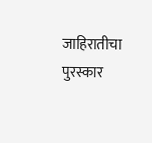जाहिरातीचा पुरस्कार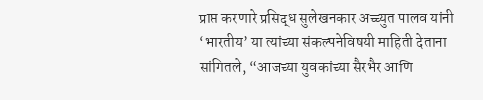प्राप्त करणारे प्रसिद्ध सुलेखनकार अच्च्युत पालव यांनी ‘भारतीय’ या त्यांच्या संकल्पनेविषयी माहिती देताना सांगितले, “आजच्या युवकांच्या सैरभैर आणि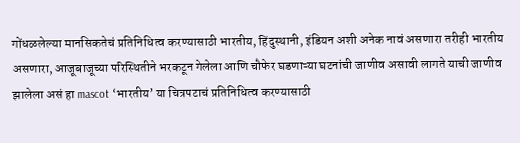गोंधळलेल्या मानसिकतेचं प्रतिनिधित्व करण्यासाठी भारतीय, हिंदुस्थानी, इंडियन अशी अनेक नावं असणारा तरीही भारतीय असणारा, आजूबाजूच्या परिस्थितीने भरकटून गेलेला आणि चौफेर घडणाऱ्या घटनांची जाणीव असावी लागते याची जाणीव झालेला असं हा mascot ‘भारतीय’ या चित्रपटाचं प्रतिनिधित्व करण्यासाठी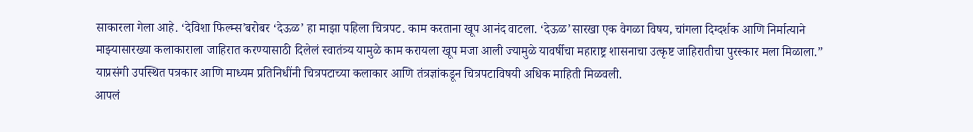साकारला गेला आहे. ‘देविशा फिल्म्स’बरोबर ‘देऊळ’ हा माझा पहिला चित्रपट. काम करताना खूप आनंद वाटला. ‘देऊळ’सारखा एक वेगळा विषय, चांगला दिग्दर्शक आणि निर्मात्याने माझ्यासारख्या कलाकाराला जाहिरात करण्यासाठी दिलेलं स्वातंत्र्य यामुळे काम करायला खूप मजा आली ज्यामुळे यावर्षीचा महाराष्ट्र शासनाचा उत्कृष्ट जाहिरातीचा पुरस्कार मला मिळाला.”
याप्रसंगी उपस्थित पत्रकार आणि माध्यम प्रतिनिधींनी चित्रपटाच्या कलाकार आणि तंत्रज्ञांकडून चित्रपटाविषयी अधिक माहिती मिळवली.
आपलं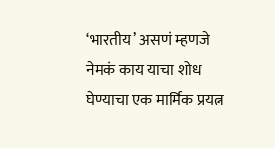‘भारतीय’ असणं म्हणजे नेमकं काय याचा शोध घेण्याचा एक मार्मिक प्रयत्न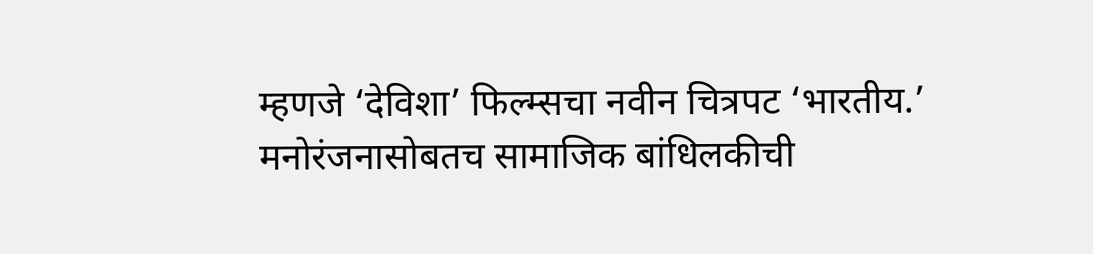म्हणजे ‘देविशा’ फिल्म्सचा नवीन चित्रपट ‘भारतीय.’ मनोरंजनासोबतच सामाजिक बांधिलकीची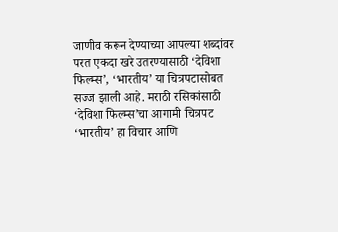जाणीव करून देण्याच्या आपल्या शब्दांवर परत एकदा खरे उतरण्यासाठी ‘देविशा फिल्म्स’, ‘भारतीय’ या चित्रपटासोबत सज्ज झाली आहे. मराठी रसिकांसाठी ‘देविशा फिल्म्स’चा आगामी चित्रपट ‘भारतीय’ हा विचार आणि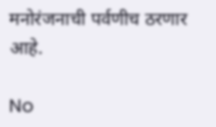मनोरंजनाची पर्वणीच ठरणार आहे.

No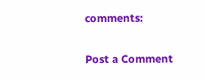comments:

Post a Comment